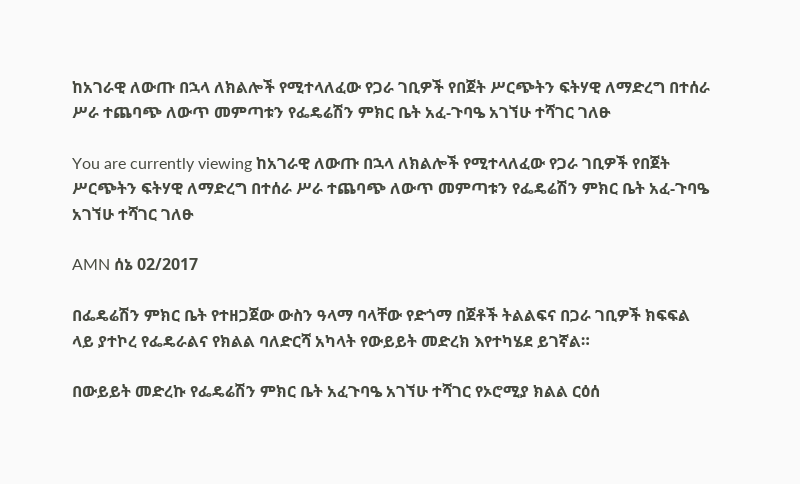ከአገራዊ ለውጡ በኋላ ለክልሎች የሚተላለፈው የጋራ ገቢዎች የበጀት ሥርጭትን ፍትሃዊ ለማድረግ በተሰራ ሥራ ተጨባጭ ለውጥ መምጣቱን የፌዴሬሽን ምክር ቤት አፈ-ጉባዔ አገኘሁ ተሻገር ገለፁ

You are currently viewing ከአገራዊ ለውጡ በኋላ ለክልሎች የሚተላለፈው የጋራ ገቢዎች የበጀት ሥርጭትን ፍትሃዊ ለማድረግ በተሰራ ሥራ ተጨባጭ ለውጥ መምጣቱን የፌዴሬሽን ምክር ቤት አፈ-ጉባዔ አገኘሁ ተሻገር ገለፁ

AMN ሰኔ 02/2017

በፌዴሬሽን ምክር ቤት የተዘጋጀው ውስን ዓላማ ባላቸው የድጎማ በጀቶች ትልልፍና በጋራ ገቢዎች ክፍፍል ላይ ያተኮረ የፌዴራልና የክልል ባለድርሻ አካላት የውይይት መድረክ እየተካሄደ ይገኛል።

በውይይት መድረኩ የፌዴሬሽን ምክር ቤት አፈጉባዔ አገኘሁ ተሻገር የኦሮሚያ ክልል ርዕሰ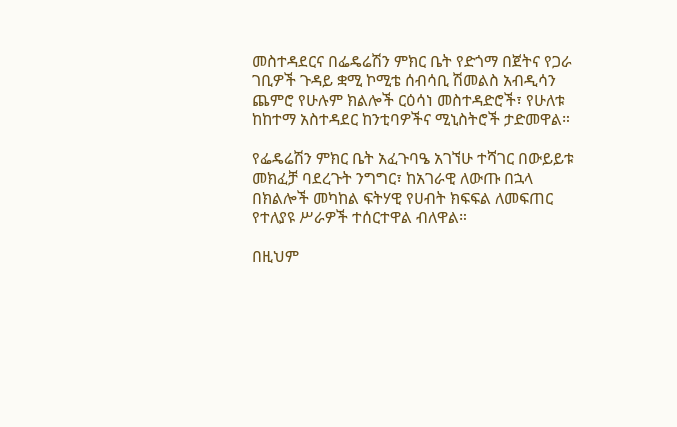መስተዳደርና በፌዴሬሽን ምክር ቤት የድጎማ በጀትና የጋራ ገቢዎች ጉዳይ ቋሚ ኮሚቴ ሰብሳቢ ሽመልስ አብዲሳን ጨምሮ የሁሉም ክልሎች ርዕሳነ መስተዳድሮች፣ የሁለቱ ከከተማ አስተዳደር ከንቲባዎችና ሚኒስትሮች ታድመዋል።

የፌዴሬሽን ምክር ቤት አፈጉባዔ አገኘሁ ተሻገር በውይይቱ መክፈቻ ባደረጉት ንግግር፣ ከአገራዊ ለውጡ በኋላ በክልሎች መካከል ፍትሃዊ የሀብት ክፍፍል ለመፍጠር የተለያዩ ሥራዎች ተሰርተዋል ብለዋል።

በዚህም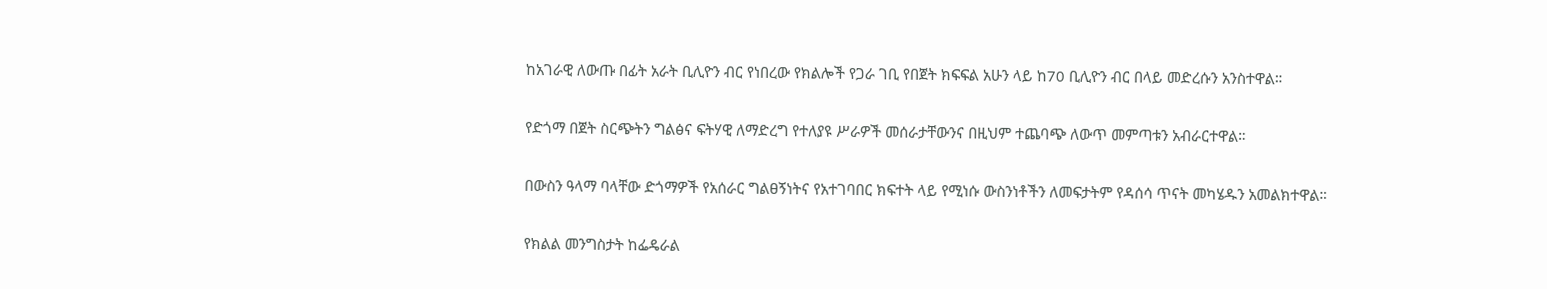ከአገራዊ ለውጡ በፊት አራት ቢሊዮን ብር የነበረው የክልሎች የጋራ ገቢ የበጀት ክፍፍል አሁን ላይ ከ70 ቢሊዮን ብር በላይ መድረሱን አንስተዋል።

የድጎማ በጀት ስርጭትን ግልፅና ፍትሃዊ ለማድረግ የተለያዩ ሥራዎች መሰራታቸውንና በዚህም ተጨባጭ ለውጥ መምጣቱን አብራርተዋል።

በውስን ዓላማ ባላቸው ድጎማዎች የአሰራር ግልፀኝነትና የአተገባበር ክፍተት ላይ የሚነሱ ውስንነቶችን ለመፍታትም የዳሰሳ ጥናት መካሄዱን አመልክተዋል።

የክልል መንግስታት ከፌዴራል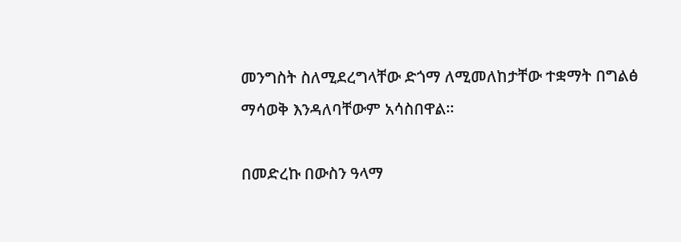መንግስት ስለሚደረግላቸው ድጎማ ለሚመለከታቸው ተቋማት በግልፅ ማሳወቅ እንዳለባቸውም አሳስበዋል።

በመድረኩ በውስን ዓላማ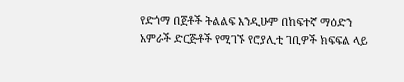የድጎማ በጀቶች ትልልፍ እንዲሁም በከፍተኛ ማዕድን አምራች ድርጅቶች የሚገኙ የሮያሊቲ ገቢዎች ክፍፍል ላይ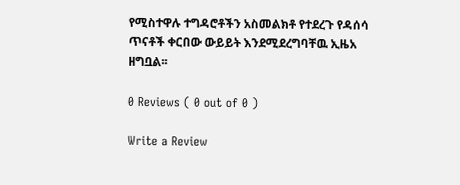የሚስተዋሉ ተግዳሮቶችን አስመልክቶ የተደረጉ የዳሰሳ ጥናቶች ቀርበው ውይይት እንደሚደረግባቸዉ ኢዜአ ዘግቧል፡፡

0 Reviews ( 0 out of 0 )

Write a Review